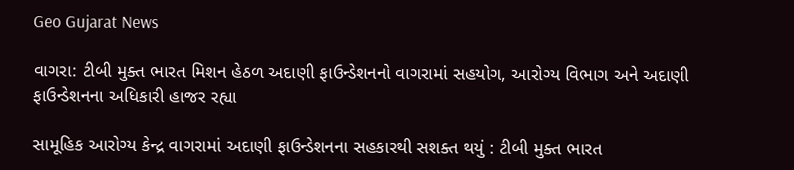Geo Gujarat News

વાગરા: ટીબી મુક્ત ભારત મિશન હેઠળ અદાણી ફાઉન્ડેશનનો વાગરામાં સહયોગ, આરોગ્ય વિભાગ અને અદાણી ફાઉન્ડેશનના અધિકારી હાજર રહ્યા

સામૂહિક આરોગ્ય કેન્દ્ર વાગરામાં અદાણી ફાઉન્ડેશનના સહકારથી સશક્ત થયું : ટીબી મુક્ત ભારત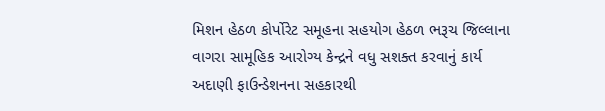મિશન હેઠળ કોર્પોરેટ સમૂહના સહયોગ હેઠળ ભરૂચ જિલ્લાના વાગરા સામૂહિક આરોગ્ય કેન્દ્રને વધુ સશક્ત કરવાનું કાર્ય અદાણી ફાઉન્ડેશનના સહકારથી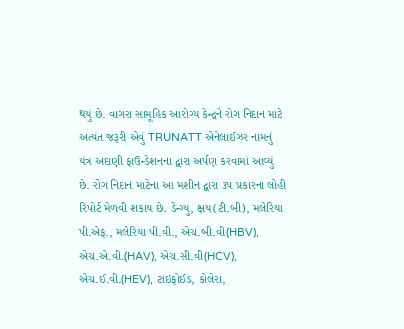થયું છે. વાગરા સામૂહિક આરોગ્ય કેન્દ્રને રોગ નિદાન માટે અત્યંત જરૂરી એવું TRUNATT એનેલાઈઝર નામનું યંત્ર અદાણી ફાઉન્ડેશનના દ્વારા અર્પણ કરવામાં આવ્યું છે. રોગ નિદાન માટેના આ મશીન દ્વારા ૩૫ પ્રકારના લોહી રિપોર્ટ મેળવી શકાય છે. ડેન્ગ્યુ, ક્ષય(ટી.બી), મલેરિયા પી.એફ., મલેરિયા પી.વી., એચ.બી.વી(HBV), એચ.એ.વી.(HAV), એચ.સી.વી(HCV), એચ.ઈ.વી.(HEV), ટાઇફોઈડ, કોલેરા,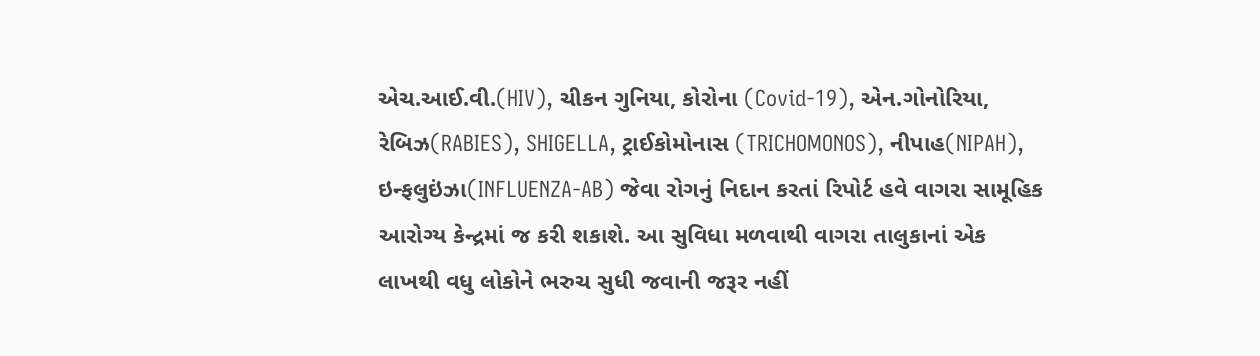એચ.આઈ.વી.(HIV), ચીકન ગુનિયા, કોરોના (Covid-19), એન.ગોનોરિયા, રેબિઝ(RABIES), SHIGELLA, ટ્રાઈકોમોનાસ (TRICHOMONOS), નીપાહ(NIPAH), ઇન્ફલુઇંઝા(INFLUENZA-AB) જેવા રોગનું નિદાન કરતાં રિપોર્ટ હવે વાગરા સામૂહિક આરોગ્ય કેન્દ્રમાં જ કરી શકાશે. આ સુવિધા મળવાથી વાગરા તાલુકાનાં એક લાખથી વધુ લોકોને ભરુચ સુધી જવાની જરૂર નહીં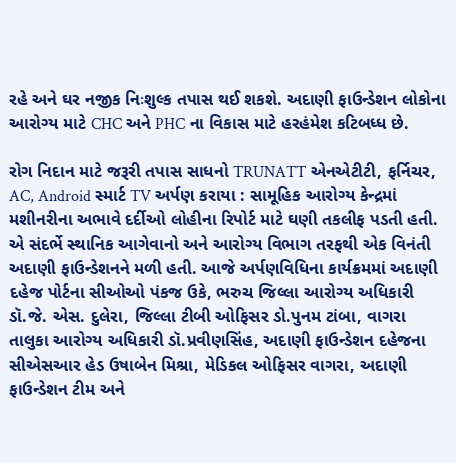રહે અને ઘર નજીક નિઃશુલ્ક તપાસ થઈ શકશે. અદાણી ફાઉન્ડેશન લોકોના આરોગ્ય માટે CHC અને PHC ના વિકાસ માટે હરહંમેશ કટિબધ્ધ છે.

રોગ નિદાન માટે જરૂરી તપાસ સાધનો TRUNATT એનએટીટી, ફર્નિચર, AC, Android સ્માર્ટ TV અર્પણ કરાયા : સામૂહિક આરોગ્ય કેન્દ્રમાં મશીનરીના અભાવે દર્દીઓ લોહીના રિપોર્ટ માટે ઘણી તકલીફ પડતી હતી. એ સંદર્ભે સ્થાનિક આગેવાનો અને આરોગ્ય વિભાગ તરફથી એક વિનંતી અદાણી ફાઉન્ડેશનને મળી હતી. આજે અર્પણવિધિના કાર્યક્રમમાં અદાણી દહેજ પોર્ટના સીઓઓ પંકજ ઉકે, ભરુચ જિલ્લા આરોગ્ય અધિકારી ડૉ.જે. એસ. દુલેરા, જિલ્લા ટીબી ઓફિસર ડો.પુનમ ટાંબા, વાગરા તાલુકા આરોગ્ય અધિકારી ડૉ.પ્રવીણસિંહ, અદાણી ફાઉન્ડેશન દહેજના સીએસઆર હેડ ઉષાબેન મિશ્રા, મેડિકલ ઓફિસર વાગરા, અદાણી ફાઉન્ડેશન ટીમ અને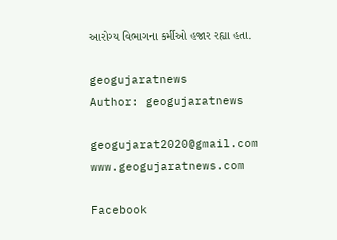આરોગ્ય વિભાગના કર્મીઓ હજાર રહ્યા હતા.

geogujaratnews
Author: geogujaratnews

geogujarat2020@gmail.com www.geogujaratnews.com

Facebook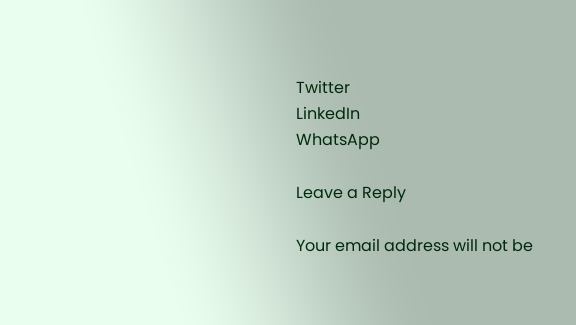Twitter
LinkedIn
WhatsApp

Leave a Reply

Your email address will not be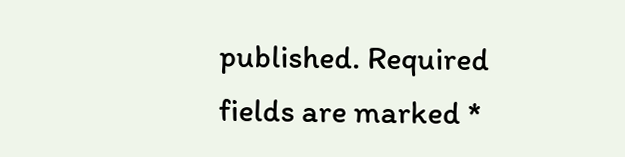published. Required fields are marked *